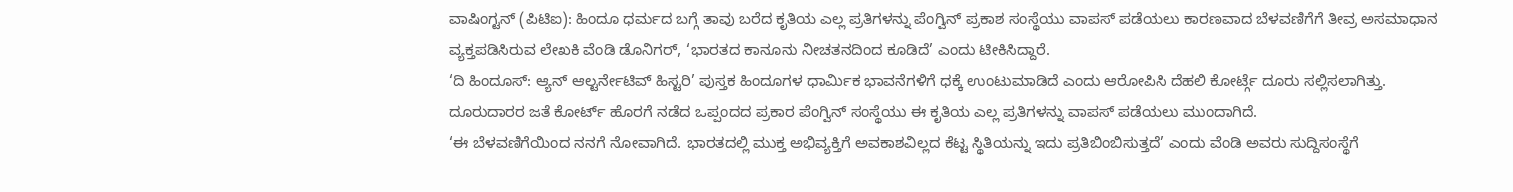ವಾಷಿಂಗ್ಟನ್ (ಪಿಟಿಐ): ಹಿಂದೂ ಧರ್ಮದ ಬಗ್ಗೆ ತಾವು ಬರೆದ ಕೃತಿಯ ಎಲ್ಲ ಪ್ರತಿಗಳನ್ನು ಪೆಂಗ್ವಿನ್ ಪ್ರಕಾಶ ಸಂಸ್ಥೆಯು ವಾಪಸ್ ಪಡೆಯಲು ಕಾರಣವಾದ ಬೆಳವಣಿಗೆಗೆ ತೀವ್ರ ಅಸಮಾಧಾನ ವ್ಯಕ್ತಪಡಿಸಿರುವ ಲೇಖಕಿ ವೆಂಡಿ ಡೊನಿಗರ್, ‘ಭಾರತದ ಕಾನೂನು ನೀಚತನದಿಂದ ಕೂಡಿದೆ’ ಎಂದು ಟೀಕಿಸಿದ್ದಾರೆ.
‘ದಿ ಹಿಂದೂಸ್: ಆ್ಯನ್ ಆಲ್ಟರ್ನೇಟಿವ್ ಹಿಸ್ಟರಿ’ ಪುಸ್ತಕ ಹಿಂದೂಗಳ ಧಾರ್ಮಿಕ ಭಾವನೆಗಳಿಗೆ ಧಕ್ಕೆ ಉಂಟುಮಾಡಿದೆ ಎಂದು ಆರೋಪಿಸಿ ದೆಹಲಿ ಕೋರ್ಟ್ಗೆ ದೂರು ಸಲ್ಲಿಸಲಾಗಿತ್ತು. ದೂರುದಾರರ ಜತೆ ಕೋರ್ಟ್ ಹೊರಗೆ ನಡೆದ ಒಪ್ಪಂದದ ಪ್ರಕಾರ ಪೆಂಗ್ವಿನ್ ಸಂಸ್ಥೆಯು ಈ ಕೃತಿಯ ಎಲ್ಲ ಪ್ರತಿಗಳನ್ನು ವಾಪಸ್ ಪಡೆಯಲು ಮುಂದಾಗಿದೆ.
‘ಈ ಬೆಳವಣಿಗೆಯಿಂದ ನನಗೆ ನೋವಾಗಿದೆ. ಭಾರತದಲ್ಲಿ ಮುಕ್ತ ಅಭಿವ್ಯಕ್ತಿಗೆ ಅವಕಾಶವಿಲ್ಲದ ಕೆಟ್ಟ ಸ್ಥಿತಿಯನ್ನು ಇದು ಪ್ರತಿಬಿಂಬಿಸುತ್ತದೆ’ ಎಂದು ವೆಂಡಿ ಅವರು ಸುದ್ದಿಸಂಸ್ಥೆಗೆ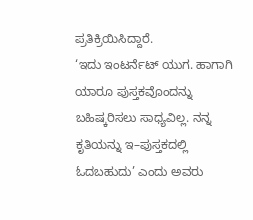ಪ್ರತಿಕ್ರಿಯಿಸಿದ್ದಾರೆ.
‘ಇದು ಇಂಟರ್ನೆಟ್ ಯುಗ. ಹಾಗಾಗಿ ಯಾರೂ ಪುಸ್ತಕವೊಂದನ್ನು ಬಹಿಷ್ಕರಿಸಲು ಸಾಧ್ಯವಿಲ್ಲ. ನನ್ನ ಕೃತಿಯನ್ನು ಇ–ಪುಸ್ತಕದಲ್ಲಿ ಓದಬಹುದು’ ಎಂದು ಅವರು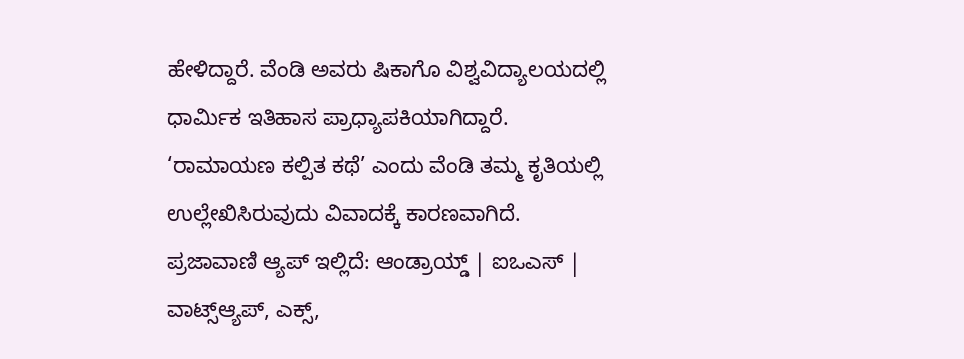ಹೇಳಿದ್ದಾರೆ. ವೆಂಡಿ ಅವರು ಷಿಕಾಗೊ ವಿಶ್ವವಿದ್ಯಾಲಯದಲ್ಲಿ ಧಾರ್ಮಿಕ ಇತಿಹಾಸ ಪ್ರಾಧ್ಯಾಪಕಿಯಾಗಿದ್ದಾರೆ. ‘ರಾಮಾಯಣ ಕಲ್ಪಿತ ಕಥೆ’ ಎಂದು ವೆಂಡಿ ತಮ್ಮ ಕೃತಿಯಲ್ಲಿ ಉಲ್ಲೇಖಿಸಿರುವುದು ವಿವಾದಕ್ಕೆ ಕಾರಣವಾಗಿದೆ.
ಪ್ರಜಾವಾಣಿ ಆ್ಯಪ್ ಇಲ್ಲಿದೆ: ಆಂಡ್ರಾಯ್ಡ್ | ಐಒಎಸ್ | ವಾಟ್ಸ್ಆ್ಯಪ್, ಎಕ್ಸ್,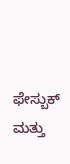ಫೇಸ್ಬುಕ್ ಮತ್ತು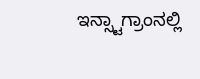ಇನ್ಸ್ಟಾಗ್ರಾಂನಲ್ಲಿ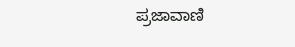ಪ್ರಜಾವಾಣಿ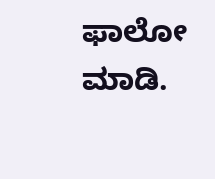ಫಾಲೋ ಮಾಡಿ.